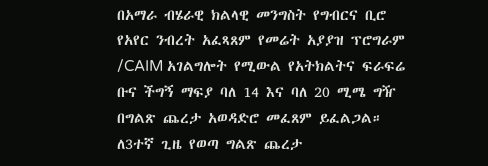በአማራ ብሄራዊ ክልላዊ መንግስት የግብርና ቢሮ የአየር ንብረት አፈጻጸም የመሬት አያያዝ ፕሮግራም /CAIM አገልግሎት የሚውል የአትክልትና ፍራፍሬ ቡና ችግኝ ማፍያ ባለ 14 እና ባለ 20 ሚሜ ግዥ በግልጽ ጨረታ አወዳድሮ መፈጸም ይፈልጋል።
ለ3ተኛ ጊዜ የወጣ ግልጽ ጨረታ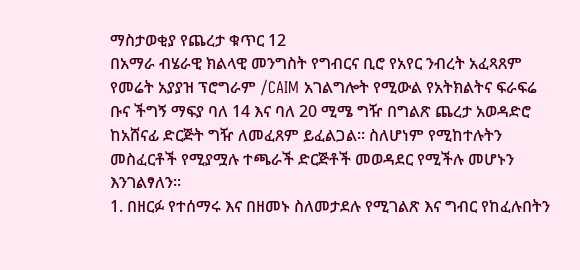ማስታወቂያ የጨረታ ቁጥር 12
በአማራ ብሄራዊ ክልላዊ መንግስት የግብርና ቢሮ የአየር ንብረት አፈጻጸም የመሬት አያያዝ ፕሮግራም /CAIM አገልግሎት የሚውል የአትክልትና ፍራፍሬ ቡና ችግኝ ማፍያ ባለ 14 እና ባለ 20 ሚሜ ግዥ በግልጽ ጨረታ አወዳድሮ ከአሸናፊ ድርጅት ግዥ ለመፈጸም ይፈልጋል። ስለሆነም የሚከተሉትን መስፈርቶች የሚያሟሉ ተጫራች ድርጅቶች መወዳደር የሚችሉ መሆኑን እንገልፃለን።
1. በዘርፉ የተሰማሩ እና በዘመኑ ስለመታደሉ የሚገልጽ እና ግብር የከፈሉበትን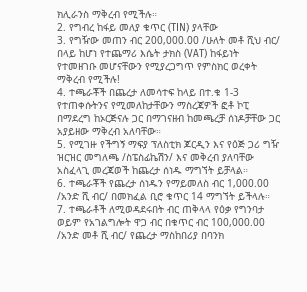ክሊራንስ ማቅረብ የሚችሉ።
2. የግብረ ከፋይ መለያ ቁጥር (TIN) ያላቸው
3. የግዥው መጠን ብር 200,000.00 /ሁለት መቶ ሺህ ብር/ በላይ ከሆነ የተጨማሪ እሴት ታክስ (VAT) ከፋይነት የተመዘገቡ መሆናቸውን የሚያረጋግጥ የምስክር ወረቀት ማቅረብ የሚችሉ!
4. ተጫራቾች በጨረታ ለመሳተፍ ከላይ በተ.ቁ 1-3 የተጠቀሱትንና የሚመለከታቸውን ማስረጃዎች ፎቶ ኮፒ በማደረግ ከኦርጅናሉ ጋር በማገናዘብ ከመጫረቻ ሰነዶቻቸው ጋር አያይዘው ማቅረብ አለባቸው።
5. የሚገዙ የችግኝ ማፍያ ፕለስቲክ ጆርዲን እና የዕጅ ጋሪ ግዥ ዝርዝር መግለጫ /ስፔስፊኬሽን/ እና መቅረብ ያለባቸው አስፈላጊ መረጃወች ከጨረታ ሰነዱ ማግኘት ይቻላል።
6. ተጫራቾች የጨረታ ሰነዱን የማይመለስ ብር 1,000.00 /አንድ ሺ ብር/ በመክፈል ቢሮ ቁጥር 14 ማግኘት ይችላሉ።
7. ተጫራቶች ለሚወዳደሩበት ብር ጠቅላላ የዕቃ የግንባታ ወይም የአገልግሎት ዋጋ ብር በቁጥር ብር 100,000.00 /አንድ መቶ ሺ ብር/ የጨረታ ማስከበሪያ በባንክ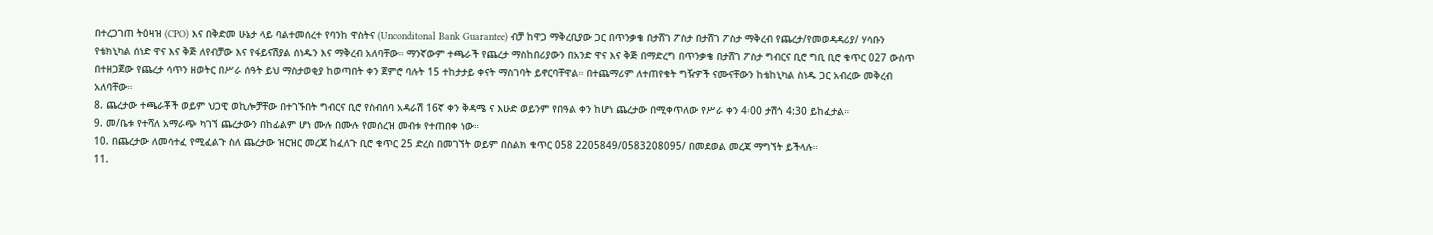በተረጋገጠ ትዕዛዝ (CPO) እና በቅድመ ሁኔታ ላይ ባልተመሰረተ የባንከ ዋስትና (Unconditonal Bank Guarantee) ብቻ ከዋጋ ማቅረቢያው ጋር በጥንቃቄ በታሸገ ፖስታ በታሸገ ፖስታ ማቅረብ የጨረታ/የመወዳዳሪያ/ ሃሳቡን የቴክኒካል ሰነድ ዋና እና ቅጅ ለየብቻው እና የፋይናሽያል ሰነዱን እና ማቅረብ አለባቸው። ማንኛውም ተጫራች የጨረታ ማስከበሪያውን በአንድ ዋና እና ቅጅ በማድረግ በጥንቃቄ በታሸገ ፖስታ ግብርና ቢሮ ግቢ ቢሮ ቁጥር 027 ውስጥ በተዘጋጀው የጨረታ ሳጥን ዘወትር በሥራ ሰዓት ይህ ማስታወቂያ ከወጣበት ቀን ጀምሮ ባሉት 15 ተከታታይ ቀናት ማስገባት ይኖርባቸዋል። በተጨማሪም ለተጠየቁት ግዥዎች ናሙናቸውን ከቴከኒካል ስነዱ ጋር አብረው መቅረብ አለባቸው።
8. ጨረታው ተጫራቾች ወይም ህጋዊ ወኪሎቻቸው በተገኙበት ግብርና ቢሮ የስብሰባ አዳራሽ 16ኛ ቀን ቅዳሜ ና እሁድ ወይንም የበዓል ቀን ከሆነ ጨረታው በሚቀጥለው የሥራ ቀን 4፡00 ታሽጎ 4:30 ይከፈታል።
9. መ/ቤቱ የተሻለ አማራጭ ካገኘ ጨረታውን በከፊልም ሆነ ሙሉ በሙሉ የመሰረዝ መብቱ የተጠበቀ ነው።
10. በጨረታው ለመሳተፈ የሚፈልጉ ስለ ጨረታው ዝርዝር መረጃ ከፈለጉ ቢሮ ቁጥር 25 ድረስ በመገኘት ወይም በስልክ ቁጥር 058 2205849/0583208095/ በመደወል መረጃ ማግኘት ይችላሉ።
11.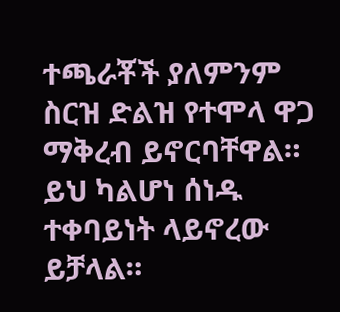ተጫራቾች ያለምንም ስርዝ ድልዝ የተሞላ ዋጋ ማቅረብ ይኖርባቸዋል። ይህ ካልሆነ ሰነዱ ተቀባይነት ላይኖረው ይቻላል።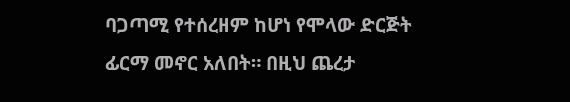ባጋጣሚ የተሰረዘም ከሆነ የሞላው ድርጅት ፊርማ መኖር አለበት። በዚህ ጨረታ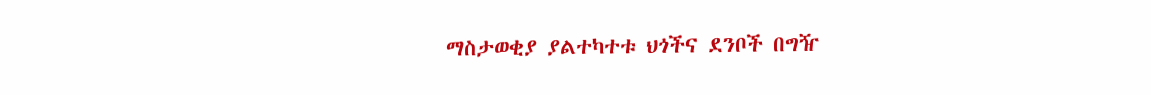ማስታወቂያ ያልተካተቱ ህጎችና ደንቦች በግዥ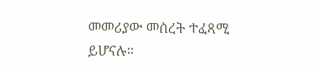መመሪያው መሰረት ተፈጻሚ ይሆናሉ።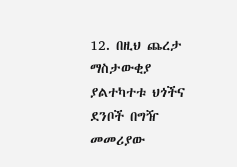12. በዚህ ጨረታ ማስታውቂያ ያልተካተቱ ህጎችና ደንቦች በግዥ መመሪያው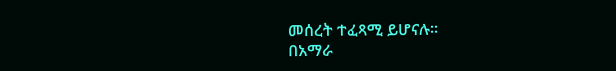መሰረት ተፈጻሚ ይሆናሉ።
በአማራ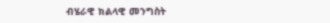ብሄራዊ ክልላዊ መንግስት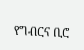የግብርና ቢሮ